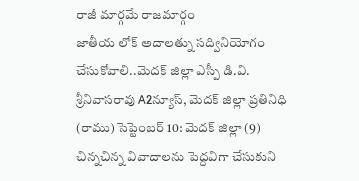రాజీ మార్గమే రాజమార్గం
జాతీయ లోక్ అదాలత్ను సద్వినియోగం చేసుకోవాలి..మెదక్ జిల్లా ఎస్పీ డి.వి. శ్రీనివాసరావు A2న్యూస్, మెదక్ జిల్లా ప్రతినిధి (రాము) సెప్టెంబర్ 10: మెదక్ జిల్లా (9) చిన్నచిన్న వివాదాలను పెద్దవిగా చేసుకుని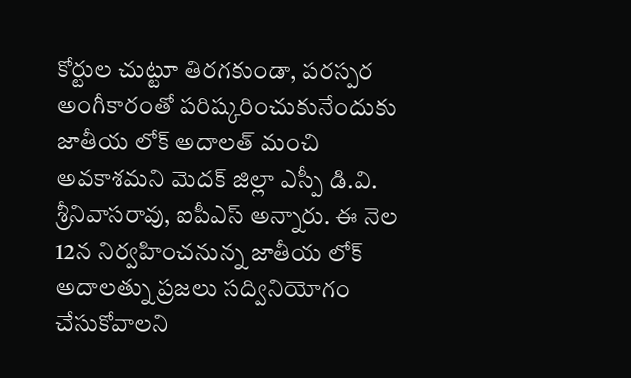కోర్టుల చుట్టూ తిరగకుండా, పరస్పర అంగీకారంతో పరిష్కరించుకునేందుకు జాతీయ లోక్ అదాలత్ మంచి అవకాశమని మెదక్ జిల్లా ఎస్పీ డి.వి. శ్రీనివాసరావు, ఐపీఎస్ అన్నారు. ఈ నెల 12న నిర్వహించనున్న జాతీయ లోక్ అదాలత్ను ప్రజలు సద్వినియోగం చేసుకోవాలని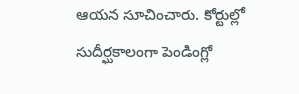ఆయన సూచించారు. కోర్టుల్లో సుదీర్ఘకాలంగా పెండింగ్లో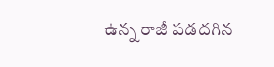ఉన్న రాజీ పడదగిన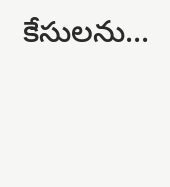కేసులను...